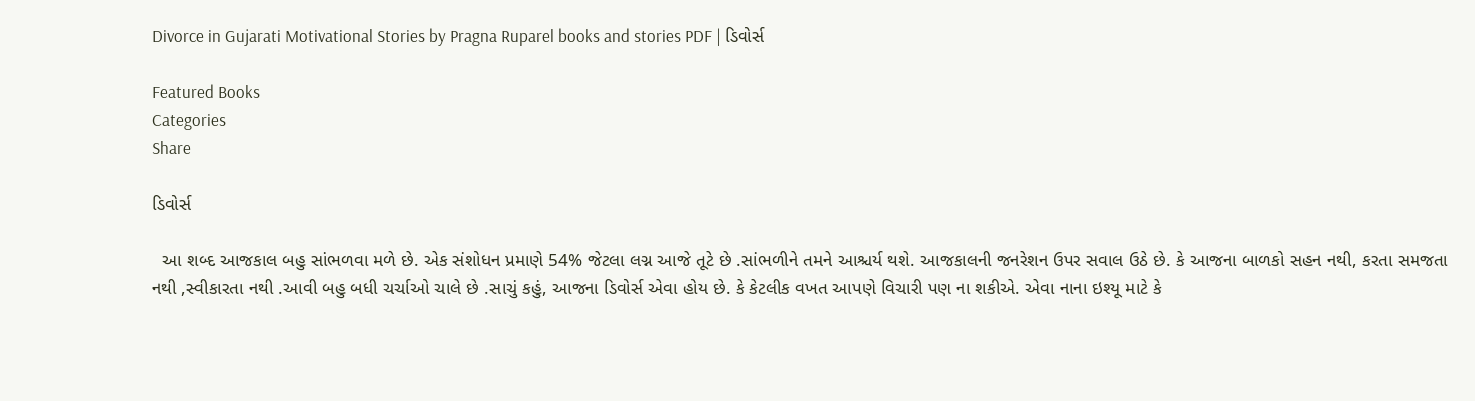Divorce in Gujarati Motivational Stories by Pragna Ruparel books and stories PDF | ડિવોર્સ

Featured Books
Categories
Share

ડિવોર્સ

  આ શબ્દ આજકાલ બહુ સાંભળવા મળે છે. એક સંશોધન પ્રમાણે 54% જેટલા લગ્ન આજે તૂટે છે .સાંભળીને તમને આશ્ચર્ય થશે. આજકાલની જનરેશન ઉપર સવાલ ઉઠે છે. કે આજના બાળકો સહન નથી, કરતા સમજતા નથી ,સ્વીકારતા નથી .આવી બહુ બધી ચર્ચાઓ ચાલે છે .સાચું કહું, આજના ડિવોર્સ એવા હોય છે. કે કેટલીક વખત આપણે વિચારી પણ ના શકીએ. એવા નાના ઇશ્યૂ માટે કે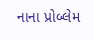નાના પ્રોબ્લેમ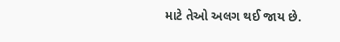માટે તેઓ અલગ થઈ જાય છે.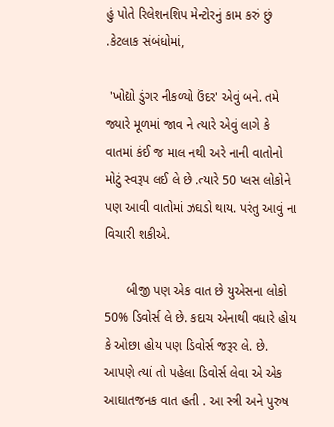હું પોતે રિલેશનશિપ મેન્ટોરનું કામ કરું છું .કેટલાક સંબંધોમાં,

 'ખોદ્યો ડુંગર નીકળ્યો ઉંદર' એવું બને. તમે જ્યારે મૂળમાં જાવ ને ત્યારે એવું લાગે કે વાતમાં કંઈ જ માલ નથી અરે નાની વાતોનો મોટું સ્વરૂપ લઈ લે છે .ત્યારે 50 પ્લસ લોકોને પણ આવી વાતોમાં ઝઘડો થાય. પરંતુ આવું ના વિચારી શકીએ.

      બીજી પણ એક વાત છે યુએસના લોકો 50% ડિવોર્સ લે છે. કદાચ એનાથી વધારે હોય કે ઓછા હોય પણ ડિવોર્સ જરૂર લે. છે. આપણે ત્યાં તો પહેલા ડિવોર્સ લેવા એ એક આઘાતજનક વાત હતી . આ સ્ત્રી અને પુરુષ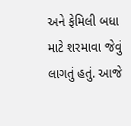અને ફેમિલી બધા માટે શરમાવા જેવું લાગતું હતું. આજે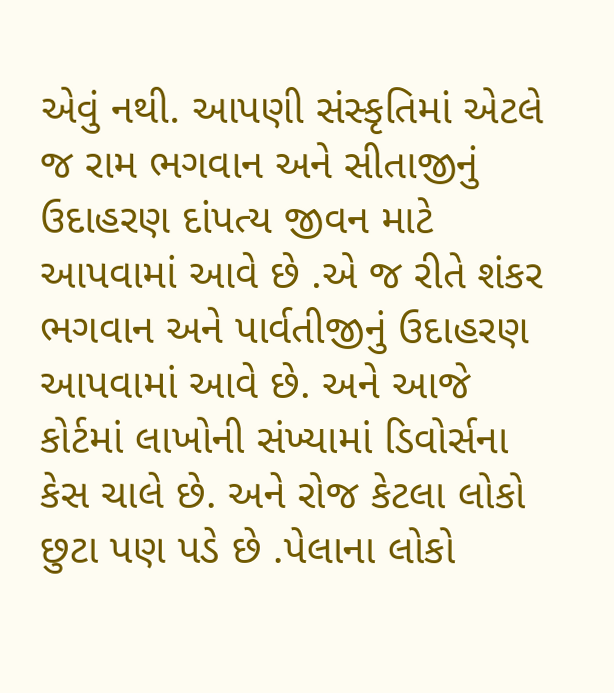એવું નથી. આપણી સંસ્કૃતિમાં એટલે જ રામ ભગવાન અને સીતાજીનું ઉદાહરણ દાંપત્ય જીવન માટે આપવામાં આવે છે .એ જ રીતે શંકર ભગવાન અને પાર્વતીજીનું ઉદાહરણ આપવામાં આવે છે. અને આજે કોર્ટમાં લાખોની સંખ્યામાં ડિવોર્સના કેસ ચાલે છે. અને રોજ કેટલા લોકો છુટા પણ પડે છે .પેલાના લોકો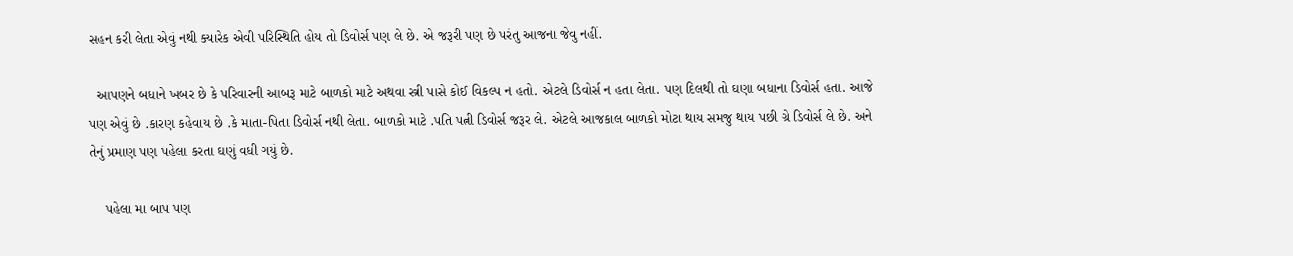સહન કરી લેતા એવું નથી ક્યારેક એવી પરિસ્થિતિ હોય તો ડિવોર્સ પણ લે છે. એ જરૂરી પણ છે પરંતુ આજના જેવુ નહીં.

  આપણને બધાને ખબર છે કે પરિવારની આબરૂ માટે બાળકો માટે અથવા સ્ત્રી પાસે કોઈ વિકલ્પ ન હતો. એટલે ડિવોર્સ ન હતા લેતા. પણ દિલથી તો ઘણા બધાના ડિવોર્સ હતા. આજે પણ એવું છે .કારણ કહેવાય છે .કે માતા-પિતા ડિવોર્સ નથી લેતા. બાળકો માટે .પતિ પત્ની ડિવોર્સ જરૂર લે. એટલે આજકાલ બાળકો મોટા થાય સમજુ થાય પછી ગ્રે ડિવોર્સ લે છે. અને તેનું પ્રમાણ પણ પહેલા કરતા ઘણું વધી ગયું છે.

    પહેલા મા બાપ પણ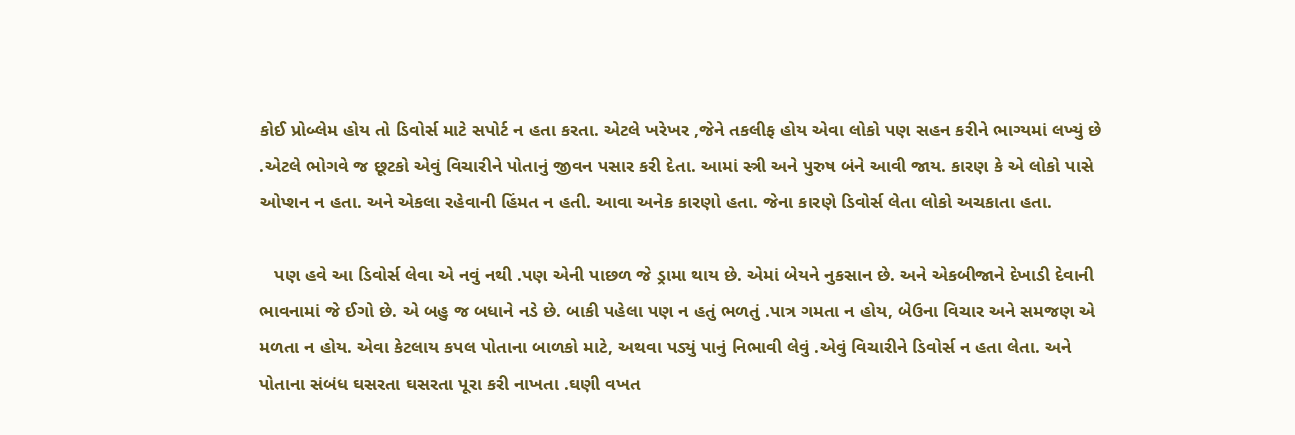કોઈ પ્રોબ્લેમ હોય તો ડિવોર્સ માટે સપોર્ટ ન હતા કરતા. એટલે ખરેખર ,જેને તકલીફ હોય એવા લોકો પણ સહન કરીને ભાગ્યમાં લખ્યું છે .એટલે ભોગવે જ છૂટકો એવું વિચારીને પોતાનું જીવન પસાર કરી દેતા. આમાં સ્ત્રી અને પુરુષ બંને આવી જાય. કારણ કે એ લોકો પાસે ઓપ્શન ન હતા. અને એકલા રહેવાની હિંમત ન હતી. આવા અનેક કારણો હતા. જેના કારણે ડિવોર્સ લેતા લોકો અચકાતા હતા.

   પણ હવે આ ડિવોર્સ લેવા એ નવું નથી .પણ એની પાછળ જે ડ્રામા થાય છે. એમાં બેયને નુકસાન છે. અને એકબીજાને દેખાડી દેવાની ભાવનામાં જે ઈગો છે. એ બહુ જ બધાને નડે છે. બાકી પહેલા પણ ન હતું ભળતું .પાત્ર ગમતા ન હોય, બેઉના વિચાર અને સમજણ એ મળતા ન હોય. એવા કેટલાય કપલ પોતાના બાળકો માટે, અથવા પડ્યું પાનું નિભાવી લેવું .એવું વિચારીને ડિવોર્સ ન હતા લેતા. અને પોતાના સંબંધ ઘસરતા ઘસરતા પૂરા કરી નાખતા .ઘણી વખત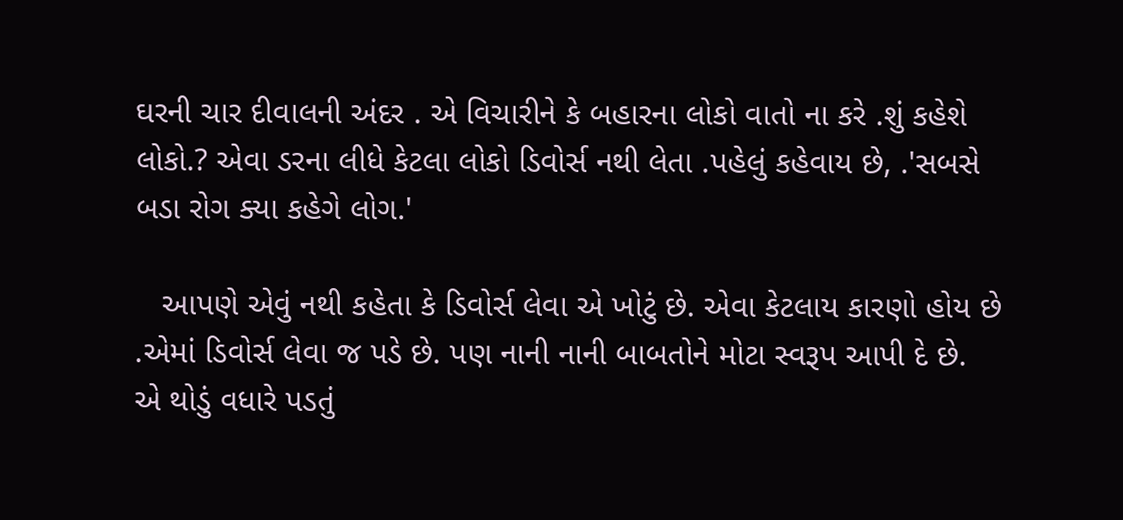ઘરની ચાર દીવાલની અંદર . એ વિચારીને કે બહારના લોકો વાતો ના કરે .શું કહેશે લોકો.? એવા ડરના લીધે કેટલા લોકો ડિવોર્સ નથી લેતા .પહેલું કહેવાય છે, .'સબસે બડા રોગ ક્યા કહેગે લોગ.'

   આપણે એવું નથી કહેતા કે ડિવોર્સ લેવા એ ખોટું છે. એવા કેટલાય કારણો હોય છે .એમાં ડિવોર્સ લેવા જ પડે છે. પણ નાની નાની બાબતોને મોટા સ્વરૂપ આપી દે છે. એ થોડું વધારે પડતું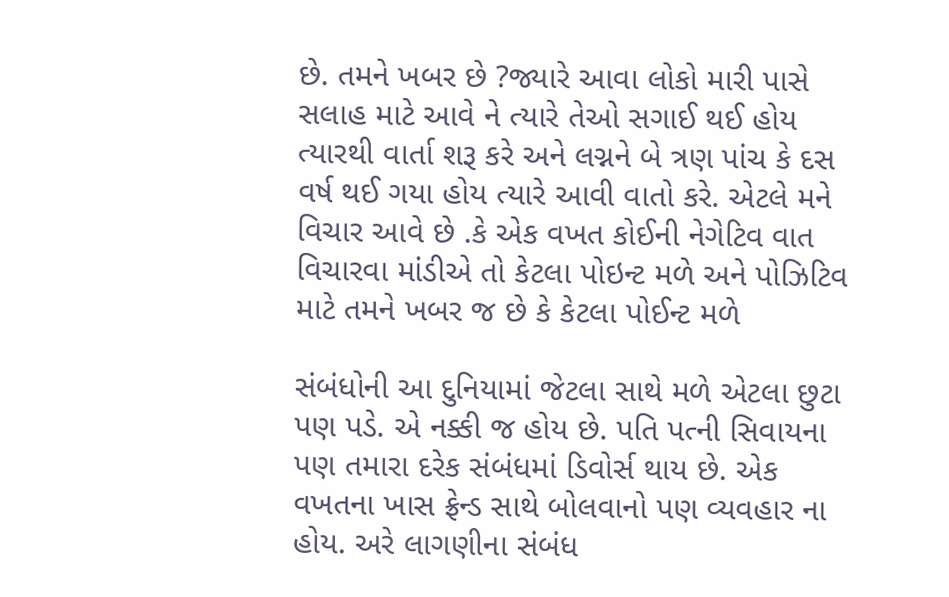છે. તમને ખબર છે ?જ્યારે આવા લોકો મારી પાસે સલાહ માટે આવે ને ત્યારે તેઓ સગાઈ થઈ હોય ત્યારથી વાર્તા શરૂ કરે અને લગ્નને બે ત્રણ પાંચ કે દસ વર્ષ થઈ ગયા હોય ત્યારે આવી વાતો કરે. એટલે મને વિચાર આવે છે .કે એક વખત કોઈની નેગેટિવ વાત વિચારવા માંડીએ તો કેટલા પોઇન્ટ મળે અને પોઝિટિવ માટે તમને ખબર જ છે કે કેટલા પોઈન્ટ મળે

સંબંધોની આ દુનિયામાં જેટલા સાથે મળે એટલા છુટા પણ પડે. એ નક્કી જ હોય છે. પતિ પત્ની સિવાયના પણ તમારા દરેક સંબંધમાં ડિવોર્સ થાય છે. એક વખતના ખાસ ફ્રેન્ડ સાથે બોલવાનો પણ વ્યવહાર ના હોય. અરે લાગણીના સંબંધ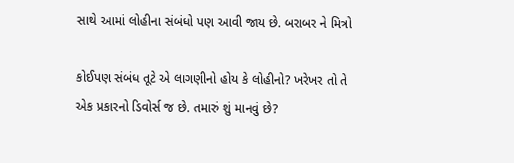સાથે આમાં લોહીના સંબંધો પણ આવી જાય છે. બરાબર ને મિત્રો

કોઈપણ સંબંધ તૂટે એ લાગણીનો હોય કે લોહીનો? ખરેખર તો તે એક પ્રકારનો ડિવોર્સ જ છે. તમારું શું માનવું છે?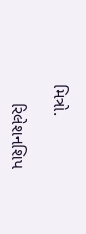મિત્રો.

    રિલેશનશિપ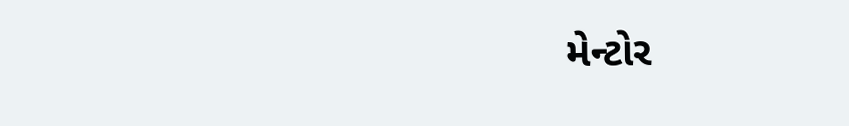મેન્ટોર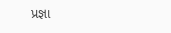પ્રજ્ઞા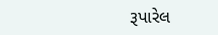રૂપારેલ